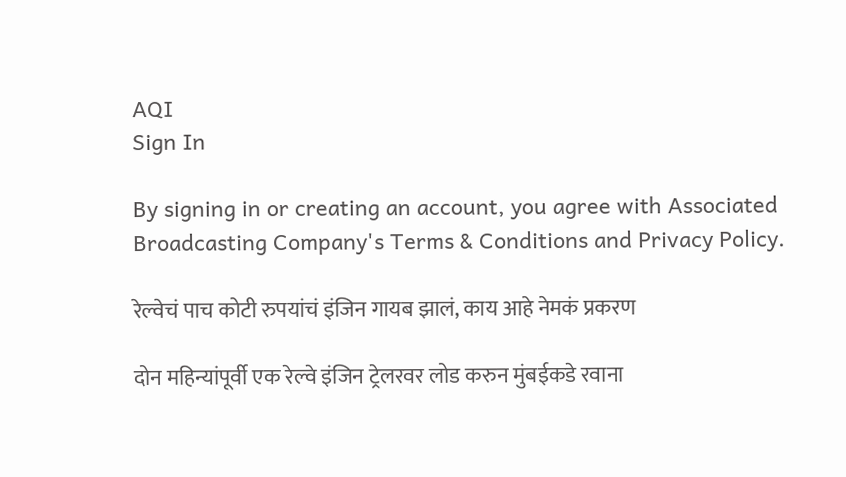AQI
Sign In

By signing in or creating an account, you agree with Associated Broadcasting Company's Terms & Conditions and Privacy Policy.

रेल्वेचं पाच कोटी रुपयांचं इंजिन गायब झालं, काय आहे नेमकं प्रकरण

दोन महिन्यांपूर्वी एक रेल्वे इंजिन ट्रेलरवर लोड करुन मुंबईकडे रवाना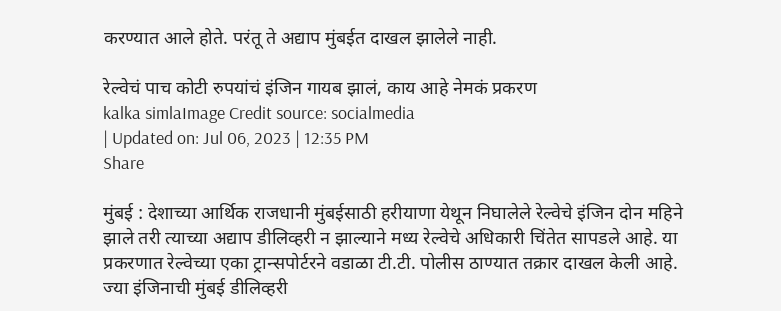करण्यात आले होते. परंतू ते अद्याप मुंबईत दाखल झालेले नाही.

रेल्वेचं पाच कोटी रुपयांचं इंजिन गायब झालं, काय आहे नेमकं प्रकरण
kalka simlaImage Credit source: socialmedia
| Updated on: Jul 06, 2023 | 12:35 PM
Share

मुंबई : देशाच्या आर्थिक राजधानी मुंबईसाठी हरीयाणा येथून निघालेले रेल्वेचे इंजिन दोन महिने झाले तरी त्याच्या अद्याप डीलिव्हरी न झाल्याने मध्य रेल्वेचे अधिकारी चिंतेत सापडले आहे. या प्रकरणात रेल्वेच्या एका ट्रान्सपोर्टरने वडाळा टी.टी. पोलीस ठाण्यात तक्रार दाखल केली आहे. ज्या इंजिनाची मुंबई डीलिव्हरी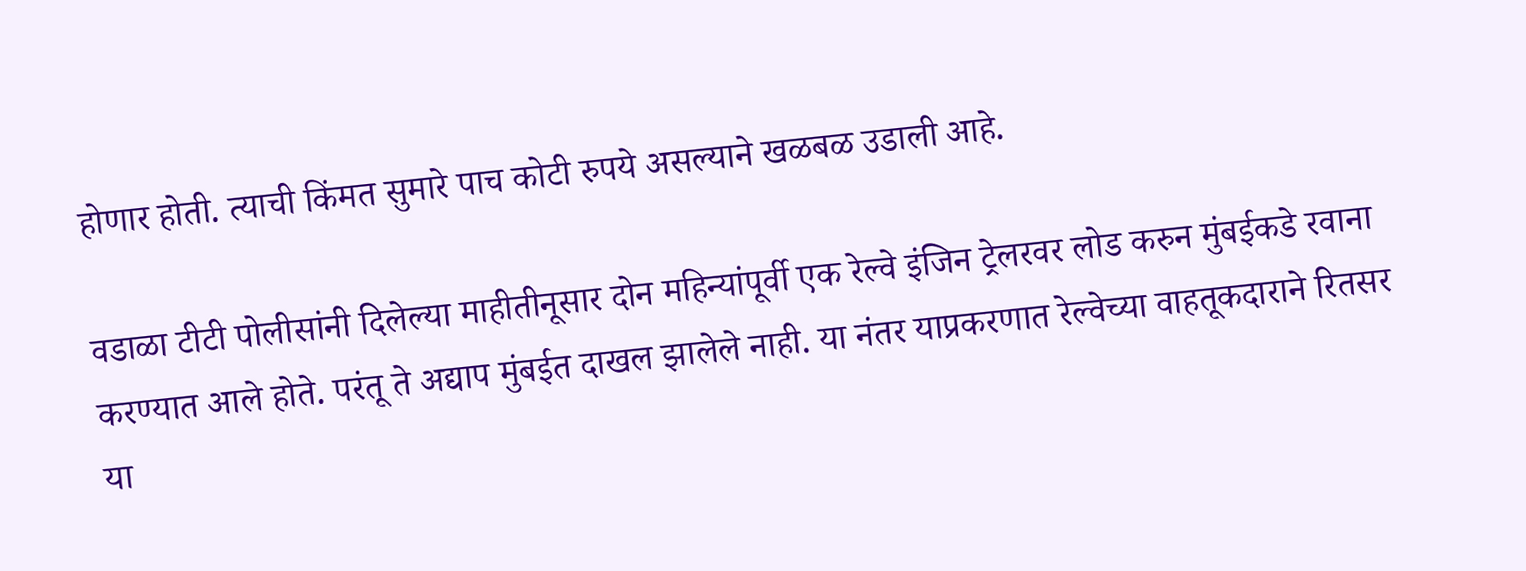होणार होती. त्याची किंमत सुमारे पाच कोटी रुपये असल्याने खळबळ उडाली आहे.

वडाळा टीटी पोलीसांनी दिलेल्या माहीतीनूसार दोन महिन्यांपूर्वी एक रेल्वे इंजिन ट्रेलरवर लोड करुन मुंबईकडे रवाना करण्यात आले होते. परंतू ते अद्याप मुंबईत दाखल झालेले नाही. या नंतर याप्रकरणात रेल्वेच्या वाहतूकदाराने रितसर या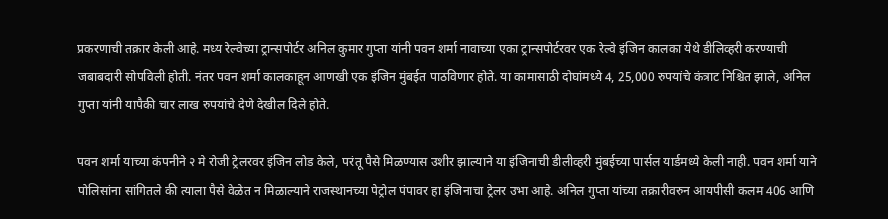प्रकरणाची तक्रार केली आहे. मध्य रेल्वेच्या ट्रान्सपोर्टर अनिल कुमार गुप्ता यांनी पवन शर्मा नावाच्या एका ट्रान्सपोर्टरवर एक रेल्वे इंजिन कालका येथे डीलिव्हरी करण्याची जबाबदारी सोपविली होती. नंतर पवन शर्मा कालकाहून आणखी एक इंजिन मुंबईत पाठविणार होते. या कामासाठी दोघांमध्ये 4, 25,000 रुपयांचे कंत्राट निश्चित झाले, अनिल गुप्ता यांनी यापैकी चार लाख रुपयांचे देणे देखील दिले होते.

पवन शर्मा याच्या कंपनीने २ मे रोजी ट्रेलरवर इंजिन लोड केले, परंतू पैसे मिळण्यास उशीर झाल्याने या इंजिनाची डीलीव्हरी मुंबईच्या पार्सल यार्डमध्ये केली नाही. पवन शर्मा याने पोलिसांना सांगितले की त्याला पैसे वेळेत न मिळाल्याने राजस्थानच्या पेट्रोल पंपावर हा इंजिनाचा ट्रेलर उभा आहे. अनिल गुप्ता यांच्या तक्रारीवरुन आयपीसी कलम 406 आणि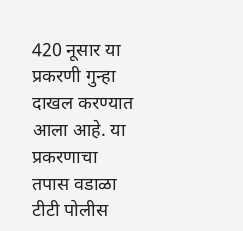420 नूसार या प्रकरणी गुन्हा दाखल करण्यात आला आहे. या प्रकरणाचा तपास वडाळा टीटी पोलीस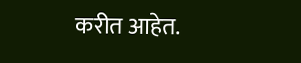करीत आहेत.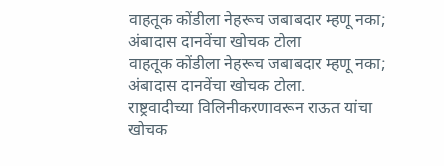वाहतूक कोंडीला नेहरूच जबाबदार म्हणू नका; अंबादास दानवेंचा खोचक टोला
वाहतूक कोंडीला नेहरूच जबाबदार म्हणू नका; अंबादास दानवेंचा खोचक टोला.
राष्ट्रवादीच्या विलिनीकरणावरून राऊत यांचा खोचक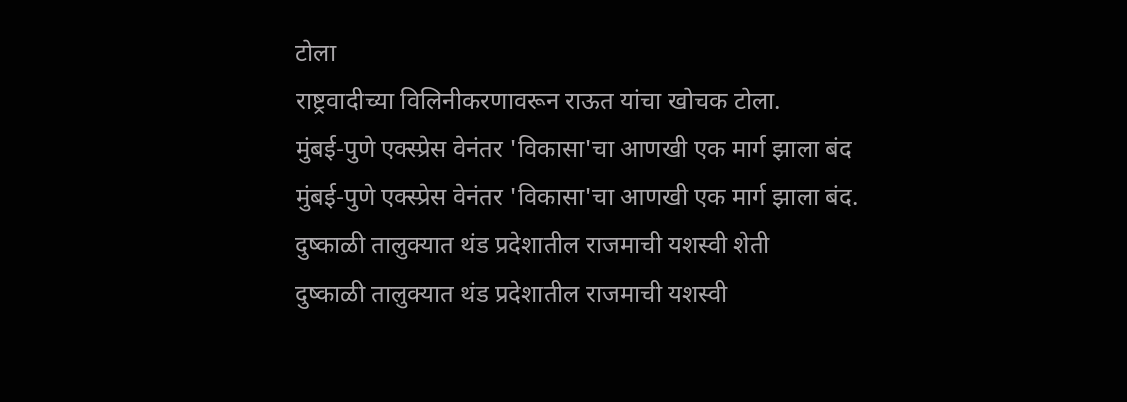टोला
राष्ट्रवादीच्या विलिनीकरणावरून राऊत यांचा खोचक टोला.
मुंबई-पुणे एक्स्प्रेस वेनंतर 'विकासा'चा आणखी एक मार्ग झाला बंद
मुंबई-पुणे एक्स्प्रेस वेनंतर 'विकासा'चा आणखी एक मार्ग झाला बंद.
दुष्काळी तालुक्यात थंड प्रदेशातील राजमाची यशस्वी शेती
दुष्काळी तालुक्यात थंड प्रदेशातील राजमाची यशस्वी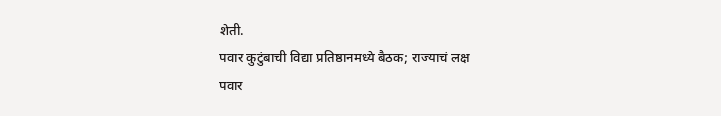शेती.
पवार कुटुंबाची विद्या प्रतिष्ठानमध्ये बैठक; राज्याचं लक्ष
पवार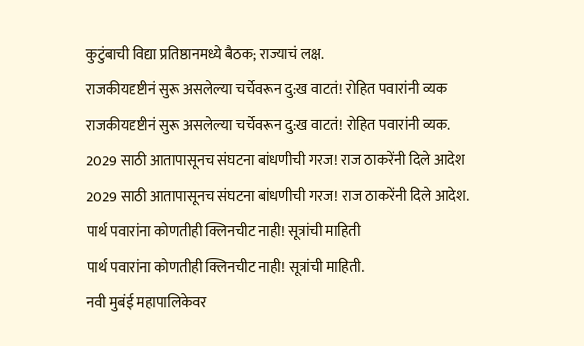कुटुंबाची विद्या प्रतिष्ठानमध्ये बैठक; राज्याचं लक्ष.
राजकीयदृष्टीनं सुरू असलेल्या चर्चेवरून दु:ख वाटतं! रोहित पवारांनी व्यक
राजकीयदृष्टीनं सुरू असलेल्या चर्चेवरून दु:ख वाटतं! रोहित पवारांनी व्यक.
2029 साठी आतापासूनच संघटना बांधणीची गरज! राज ठाकरेंनी दिले आदेश
2029 साठी आतापासूनच संघटना बांधणीची गरज! राज ठाकरेंनी दिले आदेश.
पार्थ पवारांना कोणतीही क्लिनचीट नाही! सूत्रांची माहिती
पार्थ पवारांना कोणतीही क्लिनचीट नाही! सूत्रांची माहिती.
नवी मुबंई महापालिकेवर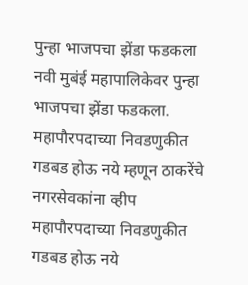पुन्हा भाजपचा झेंडा फडकला
नवी मुबंई महापालिकेवर पुन्हा भाजपचा झेंडा फडकला.
महापौरपदाच्या निवडणुकीत गडबड होऊ नये म्हणून ठाकरेंचे नगरसेवकांना व्हीप
महापौरपदाच्या निवडणुकीत गडबड होऊ नये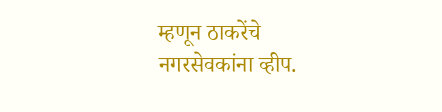म्हणून ठाकरेंचे नगरसेवकांना व्हीप.